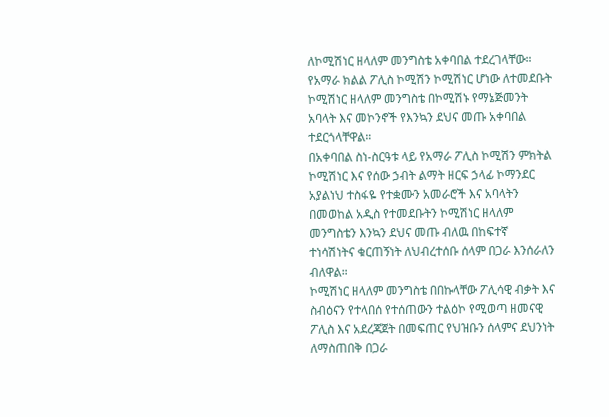ለኮሚሽነር ዘላለም መንግስቴ አቀባበል ተደረገላቸው።
የአማራ ክልል ፖሊስ ኮሚሽን ኮሚሽነር ሆነው ለተመደቡት ኮሚሽነር ዘላለም መንግስቴ በኮሚሽኑ የማኔጅመንት አባላት እና መኮንኖች የእንኳን ደህና መጡ አቀባበል ተደርጎላቸዋል።
በአቀባበል ስነ-ስርዓቱ ላይ የአማራ ፖሊስ ኮሚሽን ምክትል ኮሚሽነር እና የሰው ኃብት ልማት ዘርፍ ኃላፊ ኮማንደር አያልነህ ተስፋዬ የተቋሙን አመራሮች እና አባላትን በመወከል አዲስ የተመደቡትን ኮሚሽነር ዘላለም መንግስቴን እንኳን ደህና መጡ ብለዉ በከፍተኛ ተነሳሽነትና ቁርጠኝነት ለህብረተሰቡ ሰላም በጋራ እንሰራለን ብለዋል።
ኮሚሽነር ዘላለም መንግስቴ በበኩላቸው ፖሊሳዊ ብቃት እና ስብዕናን የተላበሰ የተሰጠውን ተልዕኮ የሚወጣ ዘመናዊ ፖሊስ እና አደረጃጀት በመፍጠር የህዝቡን ሰላምና ደህንነት ለማስጠበቅ በጋራ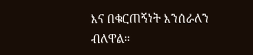እና በቁርጠኝነት እንሰራለን ብለዋል።